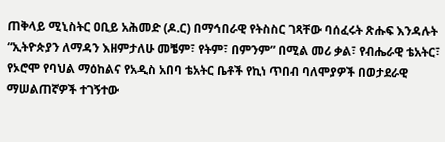ጠቅላይ ሚኒስትር ዐቢይ አሕመድ (ዶ.ር) በማኅበራዊ የትስስር ገጻቸው ባሰፈሩት ጽሑፍ እንዳሉት “ኢትዮጵያን ለማዳን እዘምታለሁ መቼም፣ የትም፣ በምንም” በሚል መሪ ቃል፣ የብሔራዊ ቴአትር፣ የኦሮሞ የባህል ማዕከልና የአዲስ አበባ ቴአትር ቤቶች የኪነ ጥበብ ባለሞያዎች በወታደራዊ ማሠልጠኛዎች ተገኝተው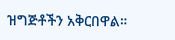ዝግጅቶችን አቅርበዋል።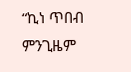“ኪነ ጥበብ ምንጊዜም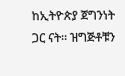ከኢትዮጵያ ጀግንነት ጋር ናት። ዝግጅቶቹን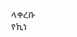ላቀረቡ የኪነ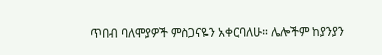ጥበብ ባለሞያዎች ምስጋናዬን አቀርባለሁ። ሌሎችም ከያንያን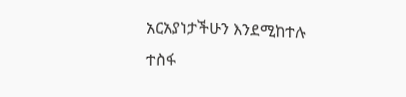አርአያነታችሁን እንደሚከተሉ ተስፋ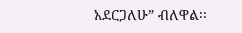አደርጋለሁ” ብለዋል፡፡